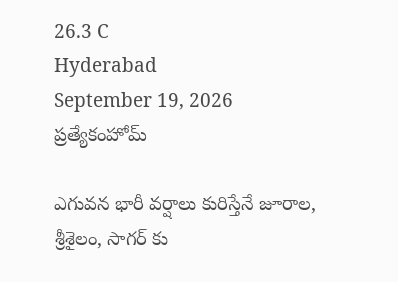26.3 C
Hyderabad
September 19, 2026
ప్రత్యేకంహోమ్

ఎగువన భారీ వర్షాలు కురిస్తేనే జూరాల, శ్రీశైలం, సాగర్‌ కు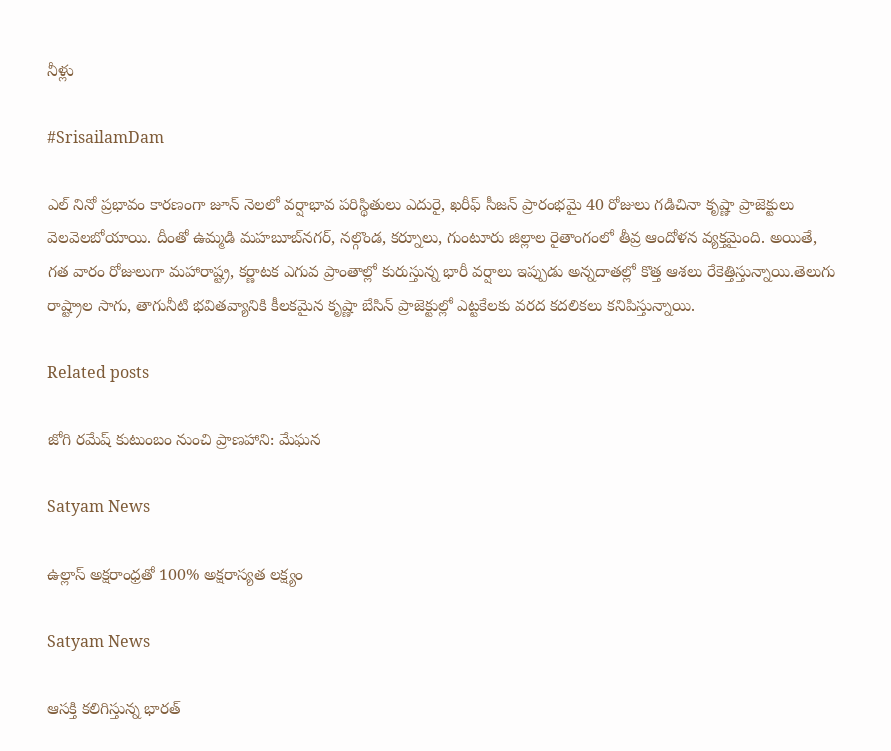నీళ్లు

#SrisailamDam

ఎల్ నినో ప్రభావం కారణంగా జూన్ నెలలో వర్షాభావ పరిస్థితులు ఎదురై, ఖరీఫ్ సీజన్ ప్రారంభమై 40 రోజులు గడిచినా కృష్ణా ప్రాజెక్టులు వెలవెలబోయాయి. దీంతో ఉమ్మడి మహబూబ్‌నగర్, నల్గొండ, కర్నూలు, గుంటూరు జిల్లాల రైతాంగంలో తీవ్ర ఆందోళన వ్యక్తమైంది. అయితే, గత వారం రోజులుగా మహారాష్ట్ర, కర్ణాటక ఎగువ ప్రాంతాల్లో కురుస్తున్న భారీ వర్షాలు ఇప్పుడు అన్నదాతల్లో కొత్త ఆశలు రేకెత్తిస్తున్నాయి.తెలుగు రాష్ట్రాల సాగు, తాగునీటి భవితవ్యానికి కీలకమైన కృష్ణా బేసిన్ ప్రాజెక్టుల్లో ఎట్టకేలకు వరద కదలికలు కనిపిస్తున్నాయి.

Related posts

జోగి రమేష్ కుటుంబం నుంచి ప్రాణహాని: మేఘన

Satyam News

ఉల్లాస్ అక్షరాంధ్రతో 100% అక్షరాస్యత లక్ష్యం

Satyam News

ఆసక్తి కలిగిస్తున్న భారత్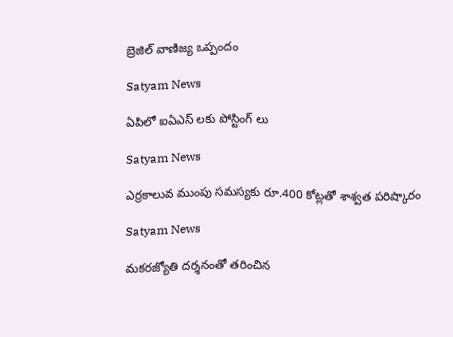బ్రెజిల్ వాణిజ్య ఒప్పందం

Satyam News

ఏపిలో ఐఏఎస్ లకు పోస్టింగ్ లు

Satyam News

ఎర్రకాలువ ముంపు సమస్యకు రూ.400 కోట్లతో శాశ్వత పరిష్కారం

Satyam News

మకరజ్యోతి దర్శనంతో తరించిన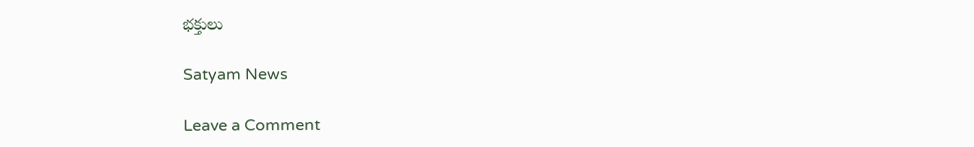భక్తులు

Satyam News

Leave a Comment